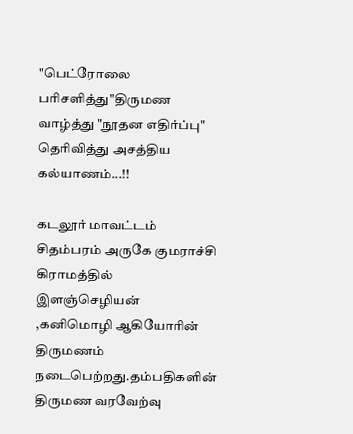"பெட்ரோலை பரிசளித்து"திருமண வாழ்த்து "நூதன எதிர்ப்பு" தெரிவித்து அசத்திய கல்யாணம்...!!

கடலூர் மாவட்டம் சிதம்பரம் அருகே குமராச்சி கிராமத்தில் இளஞ்செழியன் ,கனிமொழி ஆகியோரின் திருமணம் நடைபெற்றது.தம்பதிகளின் திருமண வரவேற்வு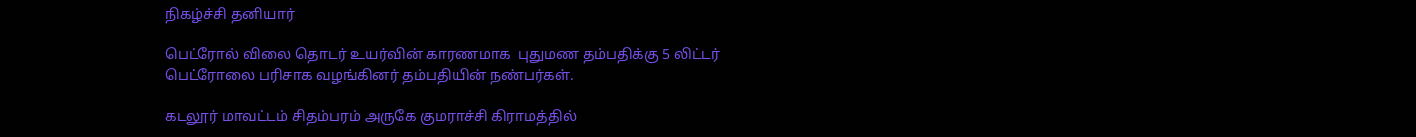நிகழ்ச்சி தனியார்

பெட்ரோல் விலை தொடர் உயர்வின் காரணமாக  புதுமண தம்பதிக்கு 5 லிட்டர் பெட்ரோலை பரிசாக வழங்கினர் தம்பதியின் நண்பர்கள்.

கடலூர் மாவட்டம் சிதம்பரம் அருகே குமராச்சி கிராமத்தில்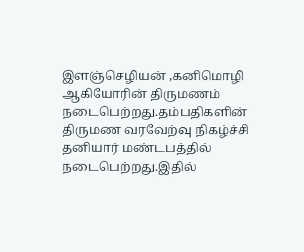இளஞ்செழியன் ,கனிமொழி ஆகியோரின் திருமணம் நடைபெற்றது.தம்பதிகளின் திருமண வரவேற்வு நிகழ்ச்சி தனியார் மண்டபத்தில் நடைபெற்றது.இதில்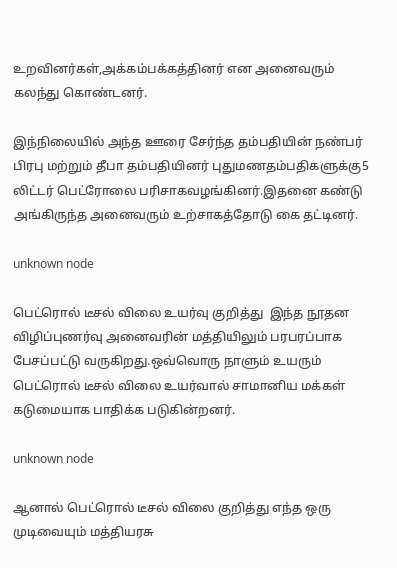உறவினர்கள்,அக்கம்பக்கத்தினர் என அனைவரும் கலந்து கொண்டனர்.

இந்நிலையில் அந்த ஊரை சேர்ந்த தம்பதியின் நண்பர் பிரபு மற்றும் தீபா தம்பதியினர் புதுமணதம்பதிகளுக்கு5 லிட்டர் பெட்ரோலை பரிசாகவழங்கினர்.இதனை கண்டு அங்கிருந்த அனைவரும் உற்சாகத்தோடு கை தட்டினர்.

unknown node

பெட்ரொல் டீசல் விலை உயர்வு குறித்து  இந்த நூதன விழிப்புணர்வு அனைவரின் மத்தியிலும் பரபரப்பாக பேசப்பட்டு வருகிறது.ஒவ்வொரு நாளும் உயரும் பெட்ரொல் டீசல் விலை உயர்வால் சாமானிய மக்கள் கடுமையாக பாதிக்க படுகின்றனர்.

unknown node

ஆனால் பெட்ரொல் டீசல் விலை குறித்து எந்த ஒரு முடிவையும் மத்தியரசு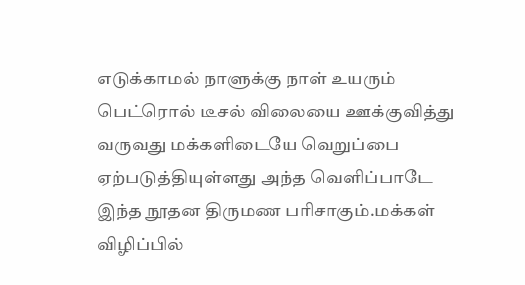எடுக்காமல் நாளுக்கு நாள் உயரும் பெட்ரொல் டீசல் விலையை ஊக்குவித்து வருவது மக்களிடையே வெறுப்பை ஏற்படுத்தியுள்ளது அந்த வெளிப்பாடே இந்த நூதன திருமண பரிசாகும்.மக்கள் விழிப்பில்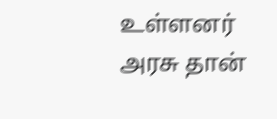உள்ளனர் அரசு தான்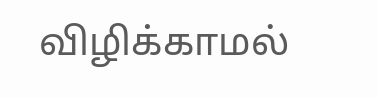விழிக்காமல்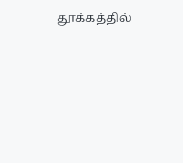தூக்கத்தில்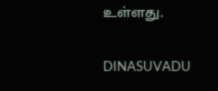உள்ளது.

DINASUVADU